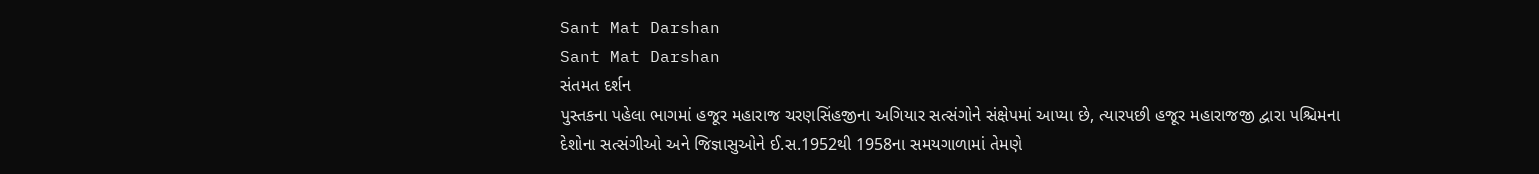Sant Mat Darshan
Sant Mat Darshan
સંતમત દર્શન
પુસ્તકના પહેલા ભાગમાં હજૂર મહારાજ ચરણસિંહજીના અગિયાર સત્સંગોને સંક્ષેપમાં આપ્યા છે, ત્યારપછી હજૂર મહારાજજી દ્વારા પશ્ચિમના દેશોના સત્સંગીઓ અને જિજ્ઞાસુઓને ઈ.સ.1952થી 1958ના સમયગાળામાં તેમણે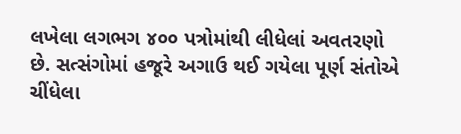લખેલા લગભગ ૪૦૦ પત્રોમાંથી લીધેલાં અવતરણો છે. સત્સંગોમાં હજૂરે અગાઉ થઈ ગયેલા પૂર્ણ સંતોએ ચીંધેલા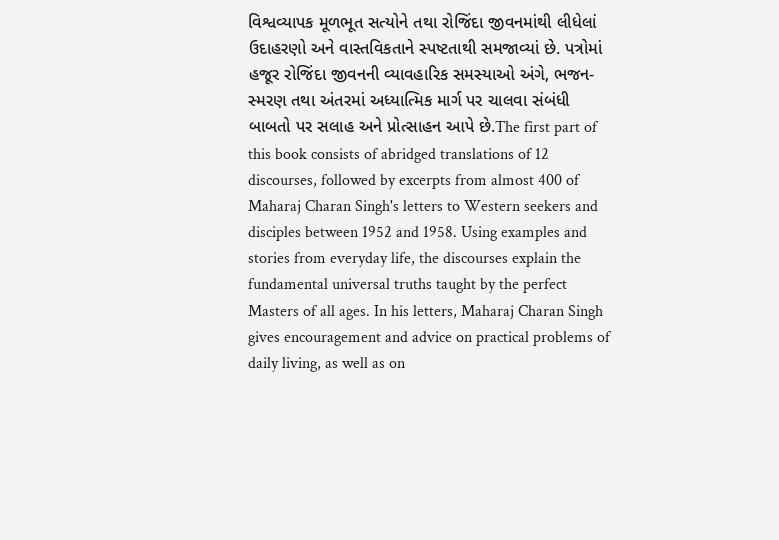વિશ્વવ્યાપક મૂળભૂત સત્યોને તથા રોજિંદા જીવનમાંથી લીધેલાં ઉદાહરણો અને વાસ્તવિકતાને સ્પષ્ટતાથી સમજાવ્યાં છે. પત્રોમાં હજૂર રોજિંદા જીવનની વ્યાવહારિક સમસ્યાઓ અંગે, ભજન-સ્મરણ તથા અંતરમાં અધ્યાત્મિક માર્ગ પર ચાલવા સંબંધી બાબતો પર સલાહ અને પ્રોત્સાહન આપે છે.The first part of this book consists of abridged translations of 12 discourses, followed by excerpts from almost 400 of Maharaj Charan Singh's letters to Western seekers and disciples between 1952 and 1958. Using examples and stories from everyday life, the discourses explain the fundamental universal truths taught by the perfect Masters of all ages. In his letters, Maharaj Charan Singh gives encouragement and advice on practical problems of daily living, as well as on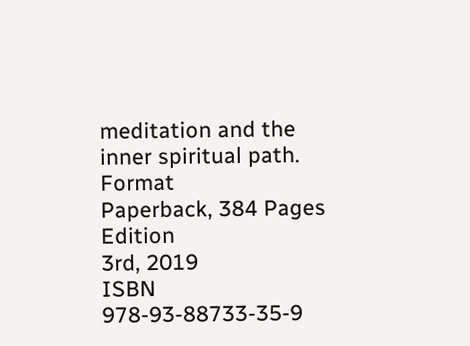meditation and the inner spiritual path.
Format
Paperback, 384 Pages
Edition
3rd, 2019
ISBN
978-93-88733-35-9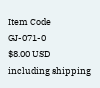Item Code
GJ-071-0
$8.00 USD
including shipping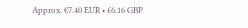Approx. €7.40 EUR • £6.16 GBP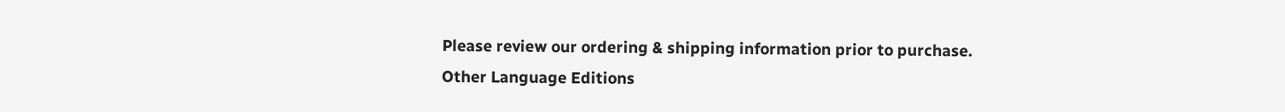Please review our ordering & shipping information prior to purchase.
Other Language Editions